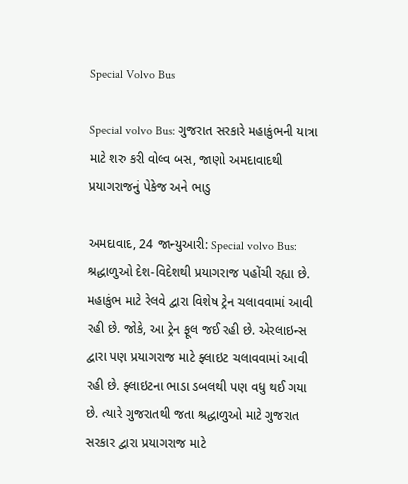Special Volvo Bus

Special volvo Bus: ગુજરાત સરકારે મહાકુંભની યાત્રા માટે શરુ કરી વોલ્વ બસ, જાણો અમદાવાદથી પ્રયાગરાજનું પેકેજ અને ભાડુ

અમદાવાદ, 24 જાન્યુઆરી: Special volvo Bus: શ્રદ્ધાળુઓ દેશ-વિદેશથી પ્રયાગરાજ પહોંચી રહ્યા છે. મહાકુંભ માટે રેલવે દ્વારા વિશેષ ટ્રેન ચલાવવામાં આવી રહી છે. જોકે, આ ટ્રેન ફૂલ જઈ રહી છે. એરલાઇન્સ દ્વારા પણ પ્રયાગરાજ માટે ફ્લાઇટ ચલાવવામાં આવી રહી છે. ફ્લાઇટના ભાડા ડબલથી પણ વધુ થઈ ગયા છે. ત્યારે ગુજરાતથી જતા શ્રદ્ધાળુઓ માટે ગુજરાત સરકાર દ્વારા પ્રયાગરાજ માટે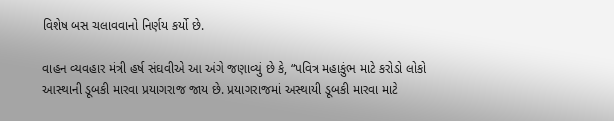વિશેષ બસ ચલાવવાનો નિર્ણય કર્યો છે.

વાહન વ્યવહાર મંત્રી હર્ષ સંઘવીએ આ અંગે જણાવ્યું છે કે, “પવિત્ર મહાકુંભ માટે કરોડો લોકો આસ્થાની ડૂબકી મારવા પ્રયાગરાજ જાય છે. પ્રયાગરાજમાં અસ્થાયી ડૂબકી મારવા માટે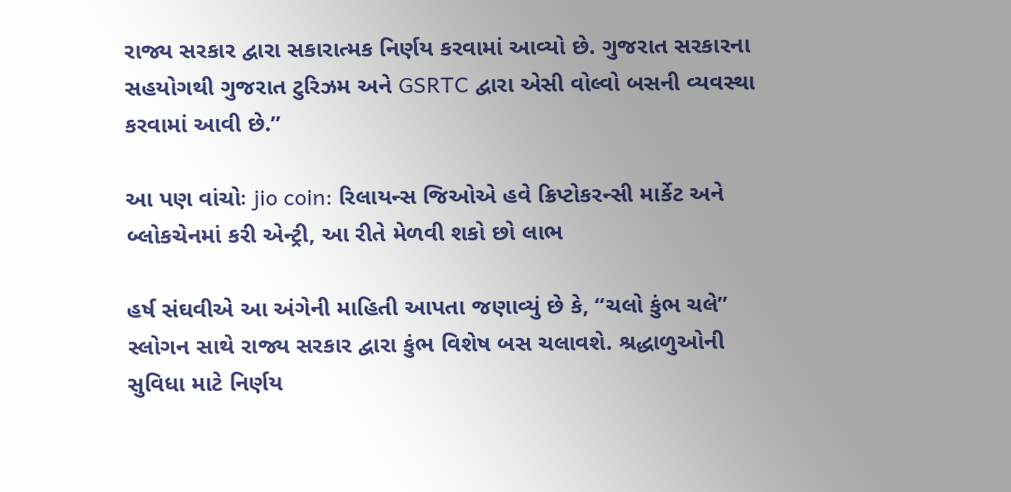રાજ્ય સરકાર દ્વારા સકારાત્મક નિર્ણય કરવામાં આવ્યો છે. ગુજરાત સરકારના સહયોગથી ગુજરાત ટુરિઝમ અને GSRTC દ્વારા એસી વોલ્વો બસની વ્યવસ્થા કરવામાં આવી છે.”

આ પણ વાંચોઃ jio coin: રિલાયન્સ જિઓએ હવે ક્રિપ્ટોકરન્સી માર્કેટ અને બ્લોકચેનમાં કરી એન્ટ્રી, આ રીતે મેળવી શકો છો લાભ

હર્ષ સંઘવીએ આ અંગેની માહિતી આપતા જણાવ્યું છે કે, “ચલો કુંભ ચલે” સ્લોગન સાથે રાજ્ય સરકાર દ્વારા કુંભ વિશેષ બસ ચલાવશે. શ્રદ્ધાળુઓની સુવિધા માટે નિર્ણય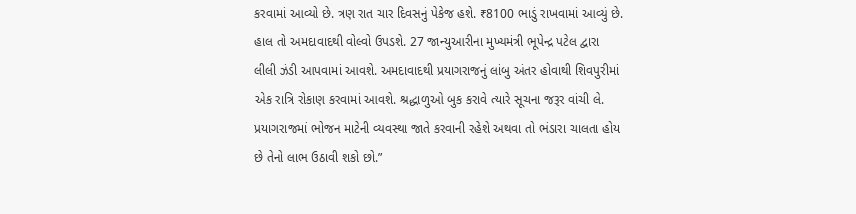કરવામાં આવ્યો છે. ત્રણ રાત ચાર દિવસનું પેકેજ હશે. ₹8100 ભાડું રાખવામાં આવ્યું છે. હાલ તો અમદાવાદથી વોલ્વો ઉપડશે. 27 જાન્યુઆરીના મુખ્યમંત્રી ભૂપેન્દ્ર પટેલ દ્વારા લીલી ઝંડી આપવામાં આવશે. અમદાવાદથી પ્રયાગરાજનું લાંબુ અંતર હોવાથી શિવપુરીમાં એક રાત્રિ રોકાણ કરવામાં આવશે. શ્રદ્ધાળુઓ બુક કરાવે ત્યારે સૂચના જરૂર વાંચી લે. પ્રયાગરાજમાં ભોજન માટેની વ્યવસ્થા જાતે કરવાની રહેશે અથવા તો ભંડારા ચાલતા હોય છે તેનો લાભ ઉઠાવી શકો છો.”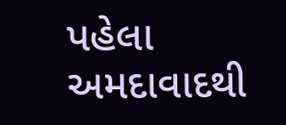પહેલા અમદાવાદથી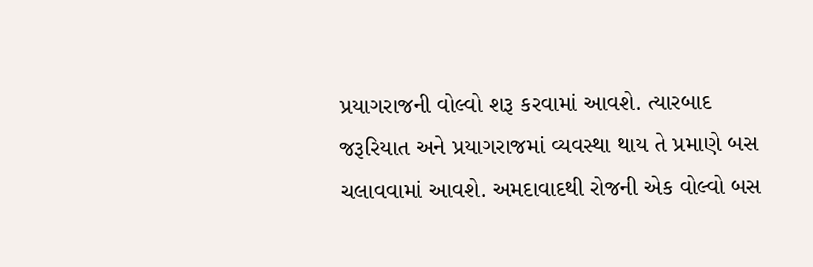પ્રયાગરાજની વોલ્વો શરૂ કરવામાં આવશે. ત્યારબાદ જરૂરિયાત અને પ્રયાગરાજમાં વ્યવસ્થા થાય તે પ્રમાણે બસ ચલાવવામાં આવશે. અમદાવાદથી રોજની એક વોલ્વો બસ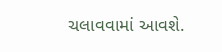ચલાવવામાં આવશે.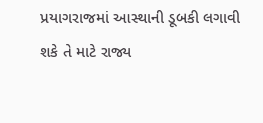પ્રયાગરાજમાં આસ્થાની ડૂબકી લગાવી શકે તે માટે રાજ્ય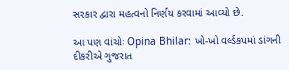સરકાર દ્વારા મહત્વનો નિર્ણય કરવામાં આવ્યો છે.

આ પણ વાંચોઃ Opina Bhilar: ખો-ખો વર્લ્ડકપમાં ડાંગની દીકરીએ ગુજરાત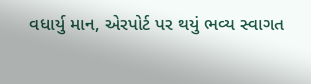વધાર્યુ માન, એરપોર્ટ પર થયું ભવ્ય સ્વાગત